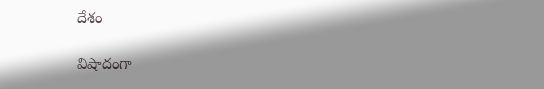దేశం

విషాదంగా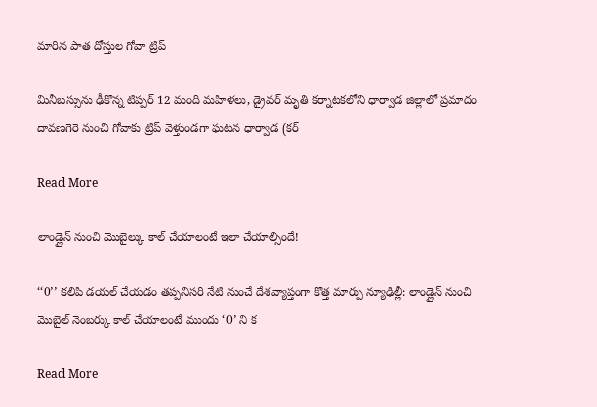మారిన పాత దోస్తుల గోవా ట్రిప్‌

మినీబస్సును ఢీకొన్న టిప్పర్ 12 మంది మహిళలు, డ్రైవర్ మృతి కర్నాటకలోని ధార్వాడ జిల్లాలో ప్రమాదం దావణగెరె నుంచి గోవాకు ట్రిప్ వెళ్తుండగా ఘటన ధార్వాడ (కర్

Read More

లాండ్లైన్ నుంచి మొబైల్కు కాల్ చేయాలంటే ఇలా చేయాల్సిందే!

‘‘0’’ కలిపి డయల్ చేయడం తప్పనిసరి నేటి నుంచే దేశవ్యాప్తంగా కొత్త మార్పు న్యూఢిల్లీ: లాండ్లైన్ నుంచి మొబైల్ నెంబర్కు కాల్ చేయాలంటే ముందు ‘0’ ని క

Read More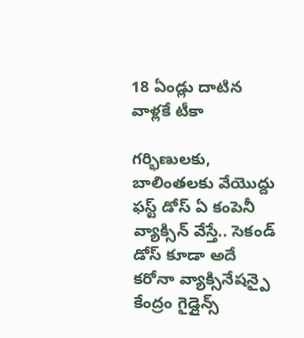18 ఏండ్లు దాటిన వాళ్లకే టీకా

గర్భిణులకు, బాలింతలకు వేయొద్దు ఫస్ట్ డోస్ ఏ కంపెనీ వ్యాక్సిన్ వేస్తే.. సెకండ్ డోస్ కూడా అదే కరోనా వ్యాక్సినేషన్పై కేంద్రం గైడ్లైన్స్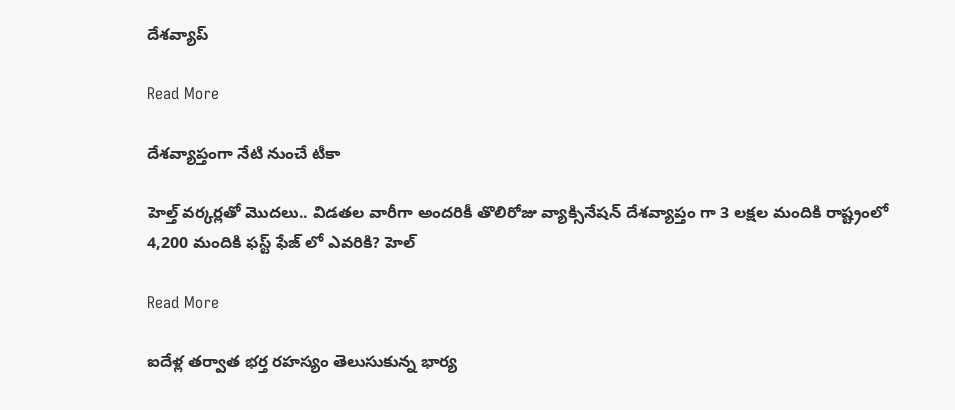దేశవ్యాప్

Read More

దేశవ్యాప్తంగా నేటి నుంచే టీకా

హెల్త్ వర్కర్లతో మొదలు.. విడతల వారీగా అందరికీ తొలిరోజు వ్యాక్సినేషన్ దేశవ్యాప్తం గా 3 లక్షల మందికి రాష్ట్రంలో 4,200 మందికి ఫస్ట్ ఫేజ్ లో ఎవరికి? హెల్

Read More

ఐదేళ్ల తర్వాత భర్త రహస్యం తెలుసుకున్న భార్య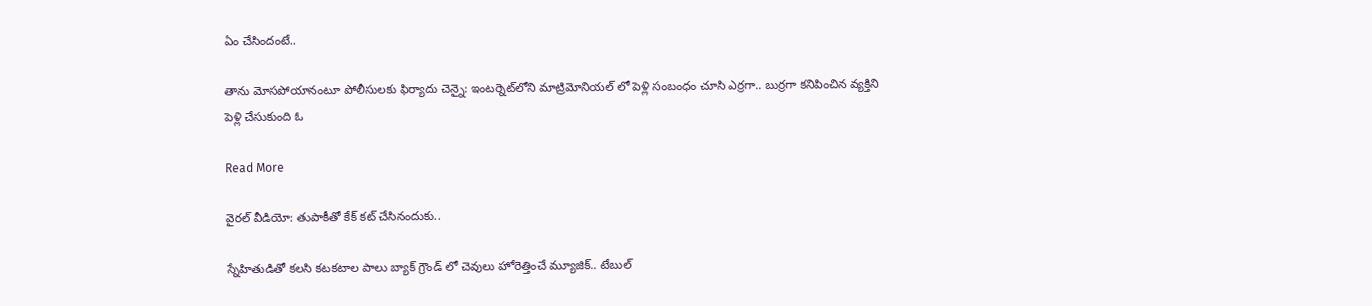ఏం చేసిందంటే..

తాను మోసపోయానంటూ పోలీసులకు ఫిర్యాదు చెన్నై: ఇంటర్నెట్‌లోని మాట్రిమోనియల్ లో పెళ్లి సంబంధం చూసి ఎర్రగా.. బుర్రగా కనిపించిన వ్యక్తిని పెళ్లి చేసుకుంది ఓ

Read More

వైరల్ వీడియో: తుపాకీతో కేక్ కట్ చేసినందుకు..

స్నేహితుడితో కలసి కటకటాల పాలు బ్యాక్ గ్రౌండ్ లో చెవులు హోరెత్తించే మ్యూజిక్.. టేబుల్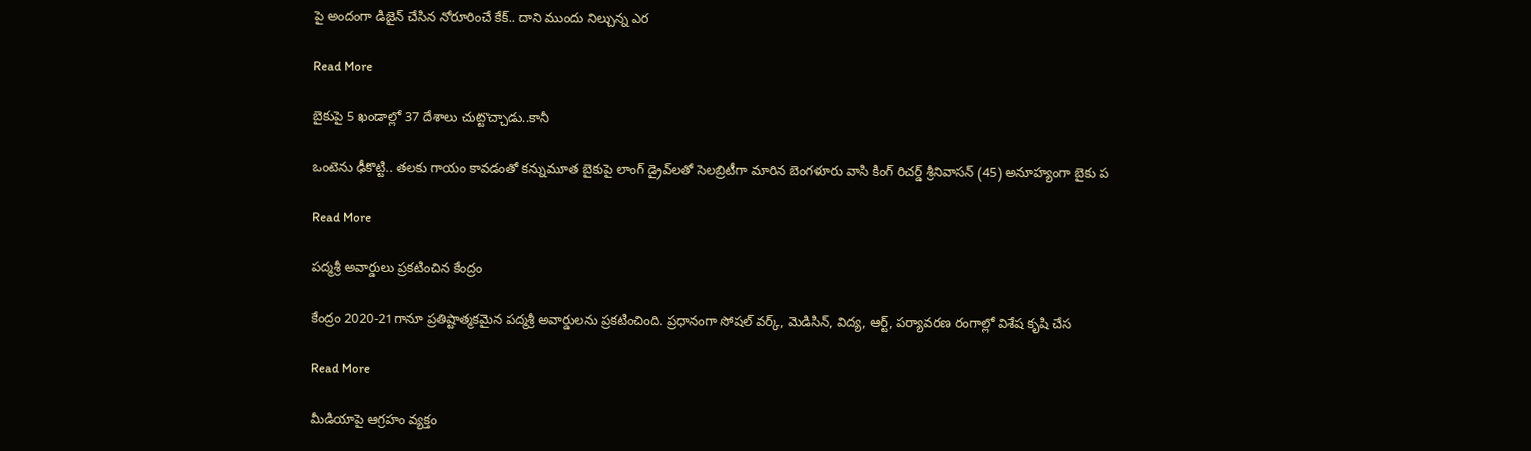పై అందంగా డిజైన్ చేసిన నోరూరించే కేక్.. దాని ముందు నిల్చున్న ఎర

Read More

బైకుపై 5 ఖండాల్లో 37 దేశాలు చుట్టొచ్చాడు..కానీ

ఒంటెను ఢీకొట్టి.. తలకు గాయం కావడంతో కన్నుమూత బైకుపై లాంగ్ డ్రైవ్‌లతో సెలబ్రిటీగా మారిన బెంగళూరు వాసి కింగ్ రిచర్డ్ శ్రీనివాసన్ (45) అనూహ్యంగా బైకు ప

Read More

పద్మశ్రీ అవార్డులు ప్రకటించిన కేంద్రం

కేంద్రం 2020-21గానూ ప్రతిష్టాత్మకమైన పద్మశ్రీ అవార్డులను ప్రకటించింది. ప్రధానంగా సోషల్ వర్క్, మెడిసిన్, విద్య, ఆర్ట్, పర్యావరణ రంగాల్లో విశేష కృషి చేస

Read More

మీడియాపై ఆగ్రహం వ్యక్తం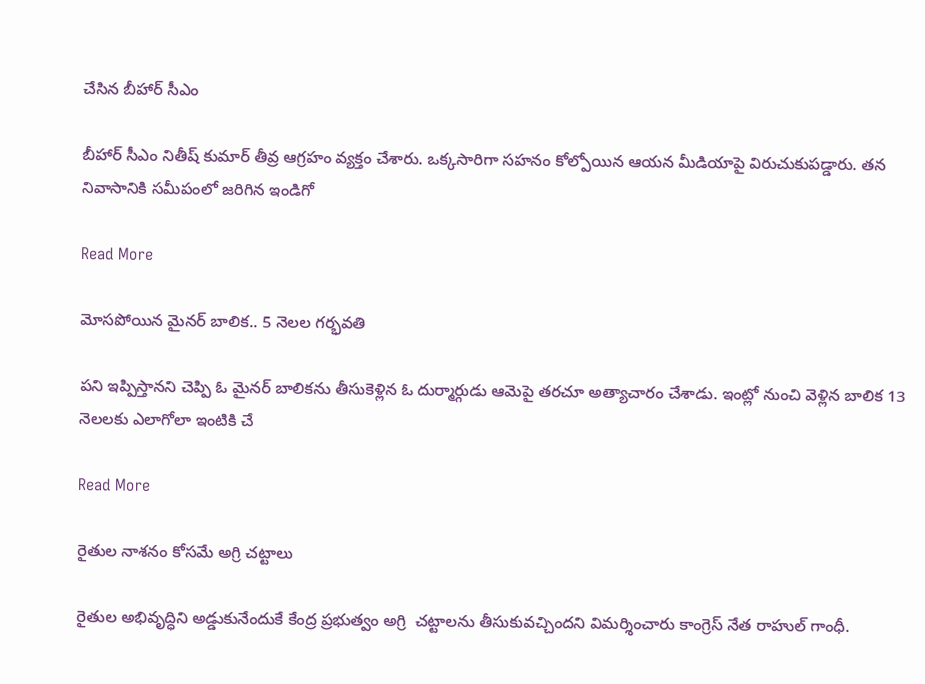చేసిన బీహార్ సీఎం

బీహార్‌ సీఎం నితీష్‌ కుమార్‌ తీవ్ర ఆగ్రహం వ్యక్తం చేశారు. ఒక్కసారిగా సహనం కోల్పోయిన ఆయన మీడియాపై విరుచుకుపడ్డారు. తన నివాసానికి సమీపంలో జరిగిన ఇండిగో

Read More

మోసపోయిన మైనర్ బాలిక.. 5 నెలల గర్భవతి

పని ఇప్పిస్తానని చెప్పి ఓ మైనర్ బాలికను తీసుకెళ్లిన ఓ దుర్మార్గుడు ఆమెపై తరచూ అత్యాచారం చేశాడు. ఇంట్లో నుంచి వెళ్లిన బాలిక 13 నెలలకు ఎలాగోలా ఇంటికి చే

Read More

రైతుల నాశనం కోసమే అగ్రి చట్టాలు

రైతుల అభివృద్ధిని అడ్డుకునేందుకే కేంద్ర ప్రభుత్వం అగ్రి  చట్టాలను తీసుకువచ్చిందని విమర్శించారు కాంగ్రెస్‌ నేత రాహుల్‌ గాంధీ.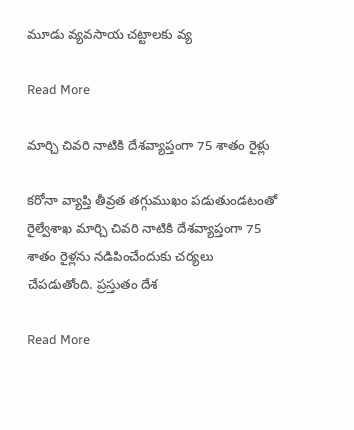మూడు వ్యవసాయ చట్టాలకు వ్య

Read More

మార్చి చివరి నాటికి దేశవ్యాప్తంగా 75 శాతం రైళ్లు

కరోనా వ్యాప్తి తీవ్రత తగ్గుముఖం పడుతుండటంతో రైల్వేశాఖ మార్చి చివరి నాటికి దేశవ్యాప్తంగా 75 శాతం రైళ్లను నడిపించేందుకు చర్యలు చేపడుతోంది. ప్రస్తుతం దేశ

Read More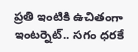ప్రతి ఇంటికి ఉచితంగా ఇంటర్నెట్.. సగం ధరకే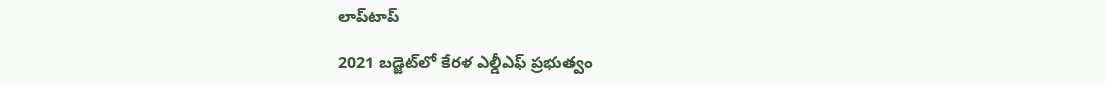లాప్‌టాప్

2021 బడ్జెట్‌లో కేరళ ఎల్డీఎఫ్ ప్రభుత్వం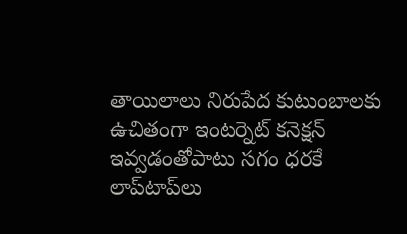తాయిలాలు నిరుపేద కుటుంబాలకు ఉచితంగా ఇంటర్నెట్ కనెక్షన్ ఇవ్వడంతోపాటు సగం ధరకే లాప్‌టాప్‌లు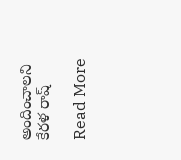అందించాలని కేరళ రాష్

Read More